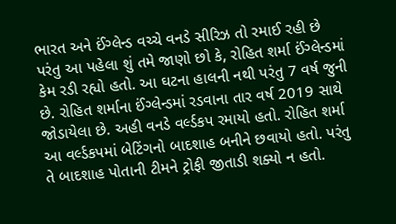ભારત અને ઈંગ્લેન્ડ વચ્ચે વનડે સીરિઝ તો રમાઈ રહી છે પરંતુ આ પહેલા શું તમે જાણો છો કે, રોહિત શર્મા ઈંગ્લેન્ડમાં કેમ રડી રહ્યો હતો. આ ઘટના હાલની નથી પરંતુ 7 વર્ષ જુની છે. રોહિત શર્માના ઈંગ્લેન્ડમાં રડવાના તાર વર્ષ 2019 સાથે જોડાયેલા છે. અહી વનડે વર્લ્ડકપ રમાયો હતો. રોહિત શર્મા આ વર્લ્ડકપમાં બેટિંગનો બાદશાહ બનીને છવાયો હતો. પરંતુ તે બાદશાહ પોતાની ટીમને ટ્રોફી જીતાડી શક્યો ન હતો.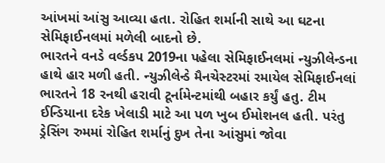આંખમાં આંસુ આવ્યા હતા. રોહિત શર્માની સાથે આ ઘટના સેમિફાઈનલમાં મળેલી બાદનો છે.
ભારતને વનડે વર્લ્ડકપ 2019ના પહેલા સેમિફાઈનલમાં ન્યુઝીલેન્ડના હાથે હાર મળી હતી. ન્યુઝીલેન્ડે મૈનચેસ્ટરમાં રમાયેલ સેમિફાઈનલાં ભારતને 18 રનથી હરાવી ટૂર્નામેન્ટમાંથી બહાર કર્યું હતુ. ટીમ ઈન્ડિયાના દરેક ખેલાડી માટે આ પળ ખુબ ઈમોશનલ હતી. પરંતુ ડ્રેસિંગ રુમમાં રોહિત શર્માનું દુખ તેના આંસુમાં જોવા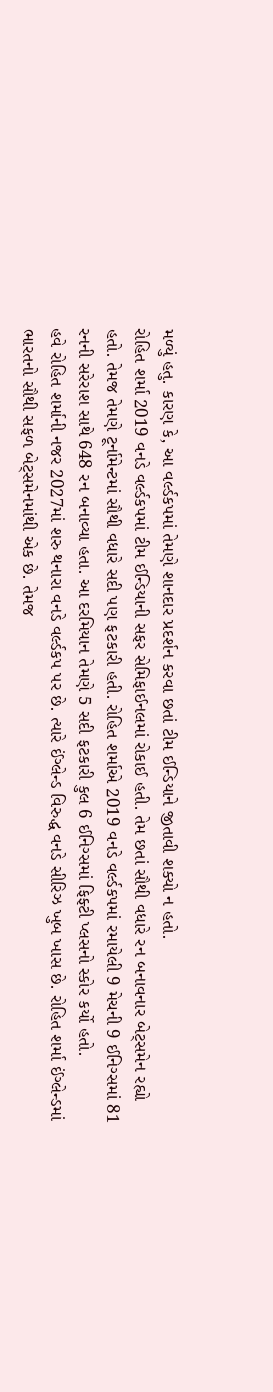મળ્યું હતુ. કારણ કે, આ વર્લ્ડકપમાં તેમણે શાનદાર પ્રદર્શન કરવા છતાં ટીમ ઈન્ડિયાને જીતાવી શક્યો ન હતો.
રોહિત શર્મા 2019 વનડે વર્લ્ડકપમાં ટીમ ઈન્ડિયાની સફર સેમિફાઈનલમાં રોકાઈ હતી. તેમ છતાં સૌથી વધારે રન બનાવનાર બેટ્સમેન રહ્યો હતો. તેમજ તેમણે ટૂર્નામેન્ટમાં સૌથી વધારે સદી પણ ફટકારી હતી. રોહિત શર્માએ 2019 વનડે વર્લ્ડકપમાં રમાયેલી 9 મેચની 9 ઈનિગ્સમાં 81 રનની સરેરાશ સાથે 648 રન બનાવ્યા હતા. આ દરમિયાન તેમણે 5 સદી ફટકારી કુલ 6 ઈનિગ્સમાં ફિફ્ટી પ્લસનો સ્કોર કર્યો હતો.
હવે રોહિત શર્માની નજર 2027માં શરુ થનારા વનડે વર્લ્ડકપ પર છે. ત્યારે ઈંગ્લેન્ડ વિરુદ્ધ વનડે સીરિઝ ખુબ ખાસ છે. રોહિત શર્મા ઈંગ્લેન્ડમાં ભારતનો સૌથી સફળ બેટ્સમેનમાંથી એક છે. તેમજ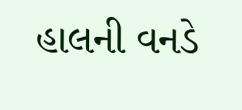હાલની વનડે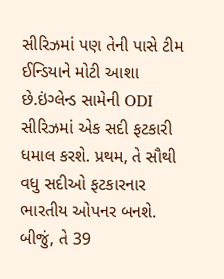સીરિઝમાં પણ તેની પાસે ટીમ ઈન્ડિયાને મોટી આશા છે.ઇંગ્લેન્ડ સામેની ODI સીરિઝમાં એક સદી ફટકારી ધમાલ કરશે. પ્રથમ, તે સૌથી વધુ સદીઓ ફટકારનાર ભારતીય ઓપનર બનશે. બીજું, તે 39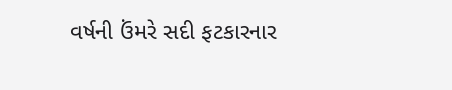વર્ષની ઉંમરે સદી ફટકારનાર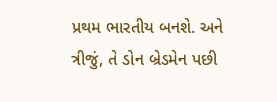પ્રથમ ભારતીય બનશે. અને ત્રીજું, તે ડોન બ્રેડમેન પછી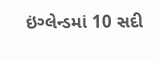ઇંગ્લેન્ડમાં 10 સદી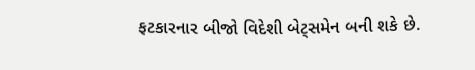ફટકારનાર બીજો વિદેશી બેટ્સમેન બની શકે છે.